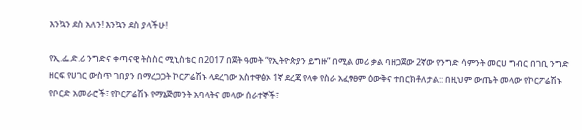እንኳን ደስ አለን! እንኳን ደስ ያላችሁ!

የኢ.ፌ.ድ.ሪ ንግድና ቀጣናዊ ትስስር ሚኒስቴር በ2017 በጀት ዓመት “የኢትዮጵያን ይግዙ” በሚል መሪ ቃል ባዘጋጀው 2ኛው የንግድ ሳምንት መርሀ ግብር በገቢ ንግድ ዘርፍ የሀገር ውስጥ ገበያን በማረጋጋት ኮርፖሬሽኑ ላደረገው አስተዋፅኦ 1ኛ ደረጃ የላቀ የስራ አፈፃፀም ዕውቅና ተበርክቶለታል:: በዚህም ውጤት መላው የኮርፖሬሽኑ የቦርድ አመራሮች፣ የኮርፖሬሽኑ የማኔጅመንት አባላትና መላው ሰራተኞች፣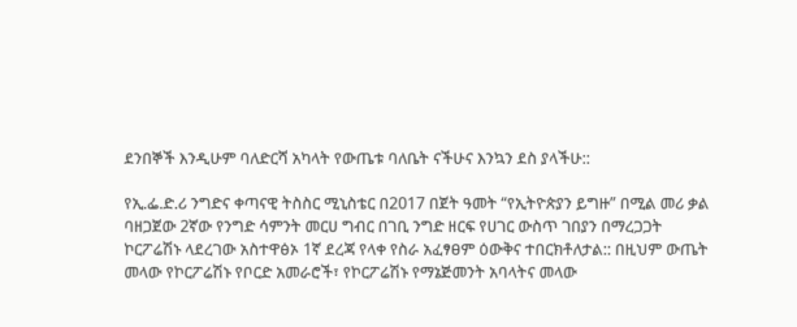ደንበኞች እንዲሁም ባለድርሻ አካላት የውጤቱ ባለቤት ናችሁና እንኳን ደስ ያላችሁ::

የኢ.ፌ.ድ.ሪ ንግድና ቀጣናዊ ትስስር ሚኒስቴር በ2017 በጀት ዓመት “የኢትዮጵያን ይግዙ” በሚል መሪ ቃል ባዘጋጀው 2ኛው የንግድ ሳምንት መርሀ ግብር በገቢ ንግድ ዘርፍ የሀገር ውስጥ ገበያን በማረጋጋት ኮርፖሬሽኑ ላደረገው አስተዋፅኦ 1ኛ ደረጃ የላቀ የስራ አፈፃፀም ዕውቅና ተበርክቶለታል:: በዚህም ውጤት መላው የኮርፖሬሽኑ የቦርድ አመራሮች፣ የኮርፖሬሽኑ የማኔጅመንት አባላትና መላው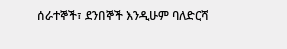ሰራተኞች፣ ደንበኞች እንዲሁም ባለድርሻ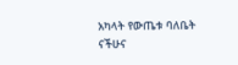አካላት የውጤቱ ባለቤት ናችሁና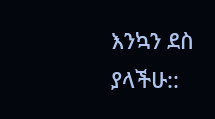እንኳን ደስ ያላችሁ::